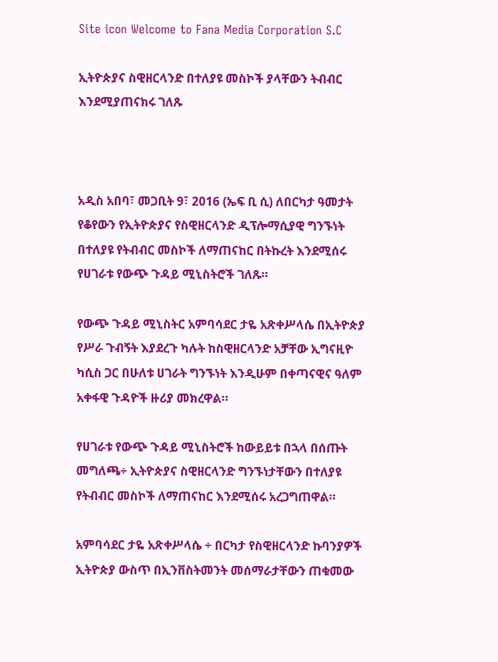Site icon Welcome to Fana Media Corporation S.C

ኢትዮጵያና ስዊዘርላንድ በተለያዩ መስኮች ያላቸውን ትብብር እንደሚያጠናክሩ ገለጹ



አዲስ አበባ፣ መጋቢት 9፣ 2016 (ኤፍ ቢ ሲ) ለበርካታ ዓመታት የቆየውን የኢትዮጵያና የስዊዘርላንድ ዲፕሎማሲያዊ ግንኙነት በተለያዩ የትብብር መስኮች ለማጠናከር በትኩረት እንደሚሰሩ የሀገራቱ የውጭ ጉዳይ ሚኒስትሮች ገለጹ።

የውጭ ጉዳይ ሚኒስትር አምባሳደር ታዬ አጽቀሥላሴ በኢትዮጵያ የሥራ ጉብኝት እያደረጉ ካሉት ከስዊዘርላንድ አቻቸው ኢግናዚዮ ካሲስ ጋር በሁለቱ ሀገራት ግንኙነት እንዲሁም በቀጣናዊና ዓለም አቀፋዊ ጉዳዮች ዙሪያ መክረዋል።

የሀገራቱ የውጭ ጉዳይ ሚኒስትሮች ከውይይቱ በኋላ በሰጡት መግለጫ÷ ኢትዮጵያና ስዊዘርላንድ ግንኙነታቸውን በተለያዩ የትብብር መስኮች ለማጠናከር እንደሚሰሩ አረጋግጠዋል።

አምባሳደር ታዬ አጽቀሥላሴ ÷ በርካታ የስዊዘርላንድ ኩባንያዎች ኢትዮጵያ ውስጥ በኢንቨስትመንት መሰማራታቸውን ጠቁመው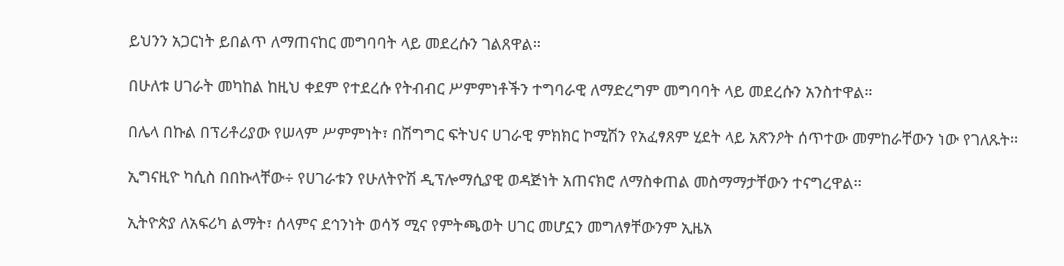ይህንን አጋርነት ይበልጥ ለማጠናከር መግባባት ላይ መደረሱን ገልጸዋል።

በሁለቱ ሀገራት መካከል ከዚህ ቀደም የተደረሱ የትብብር ሥምምነቶችን ተግባራዊ ለማድረግም መግባባት ላይ መደረሱን አንስተዋል።

በሌላ በኩል በፕሪቶሪያው የሠላም ሥምምነት፣ በሽግግር ፍትህና ሀገራዊ ምክክር ኮሚሽን የአፈፃጸም ሂደት ላይ አጽንዖት ሰጥተው መምከራቸውን ነው የገለጹት፡፡

ኢግናዚዮ ካሲስ በበኩላቸው÷ የሀገራቱን የሁለትዮሽ ዲፕሎማሲያዊ ወዳጅነት አጠናክሮ ለማስቀጠል መስማማታቸውን ተናግረዋል፡፡

ኢትዮጵያ ለአፍሪካ ልማት፣ ሰላምና ደኅንነት ወሳኝ ሚና የምትጫወት ሀገር መሆኗን መግለፃቸውንም ኢዜአ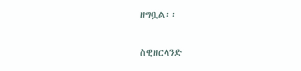ዘግቧል፡፡

ስዊዘርላንድ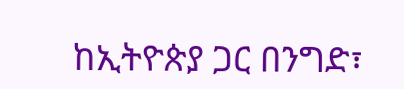ከኢትዮጵያ ጋር በንግድ፣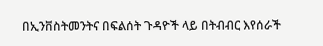በኢንቨስትመንትና በፍልሰት ጉዳዮች ላይ በትብብር እየሰራች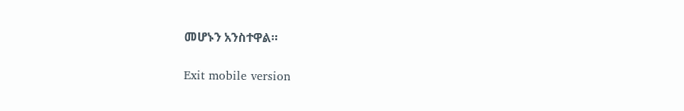መሆኑን አንስተዋል።

Exit mobile version